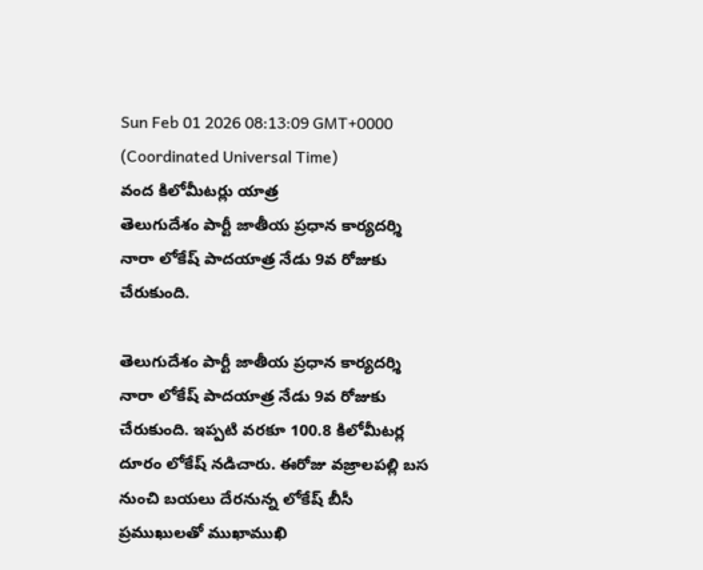Sun Feb 01 2026 08:13:09 GMT+0000 (Coordinated Universal Time)
వంద కిలోమీటర్లు యాత్ర
తెలుగుదేశం పార్టీ జాతీయ ప్రధాన కార్యదర్శి నారా లోకేష్ పాదయాత్ర నేడు 9వ రోజుకు చేరుకుంది.

తెలుగుదేశం పార్టీ జాతీయ ప్రధాన కార్యదర్శి నారా లోకేష్ పాదయాత్ర నేడు 9వ రోజుకు చేరుకుంది. ఇప్పటి వరకూ 100.8 కిలోమీటర్ల దూరం లోకేష్ నడిచారు. ఈరోజు వజ్రాలపల్లి బస నుంచి బయలు దేరనున్న లోకేష్ బీసీ ప్రముఖులతో ముఖాముఖి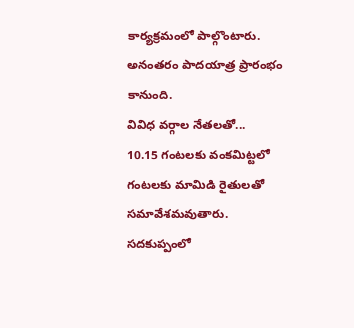కార్యక్రమంలో పాల్గొంటారు. అనంతరం పాదయాత్ర ప్రారంభం కానుంది.
వివిధ వర్గాల నేతలతో...
10.15 గంటలకు వంకమిట్టలో గంటలకు మామిడి రైతులతో సమావేశమవుతారు. సదకుప్పంలో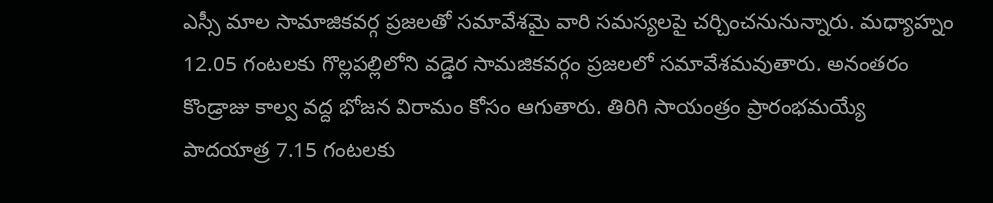ఎస్సీ మాల సామాజికవర్గ ప్రజలతో సమావేశమై వారి సమస్యలపై చర్చించనునున్నారు. మధ్యాహ్నం 12.05 గంటలకు గొల్లపల్లిలోని వడ్డెర సామజికవర్గం ప్రజలలో సమావేశమవుతారు. అనంతరం కొండ్రాజు కాల్వ వద్ద భోజన విరామం కోసం ఆగుతారు. తిరిగి సాయంత్రం ప్రారంభమయ్యే పాదయాత్ర 7.15 గంటలకు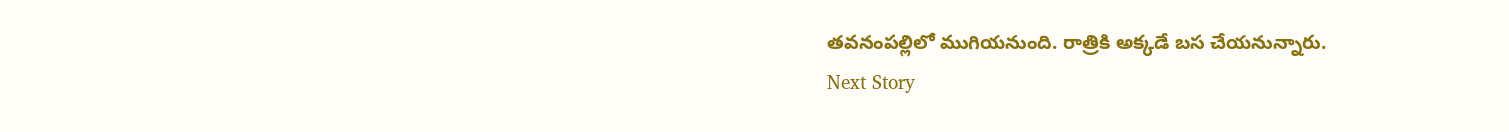తవనంపల్లిలో ముగియనుంది. రాత్రికి అక్కడే బస చేయనున్నారు.
Next Story